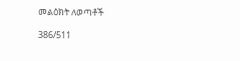መልዕክት ለወጣቶች

386/511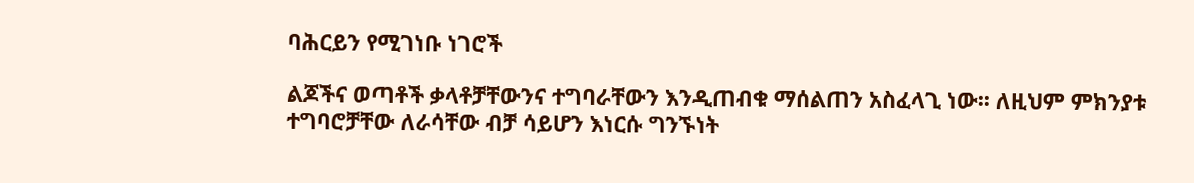ባሕርይን የሚገነቡ ነገሮች

ልጆችና ወጣቶች ቃላቶቻቸውንና ተግባራቸውን እንዲጠብቁ ማሰልጠን አስፈላጊ ነው፡፡ ለዚህም ምክንያቱ ተግባሮቻቸው ለራሳቸው ብቻ ሳይሆን እነርሱ ግንኙነት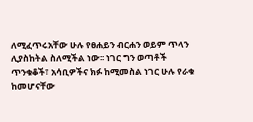ለሚፈጥሩአቸው ሁሉ የፀሐይን ብርሐን ወይም ጥላን ሊያስከትል ስለሚችል ነው፡፡ ነገር ግን ወጣቶች ጥንቁቆች፣ አሳቢዎችና ክፉ ከሚመስል ነገር ሁሉ የራቁ ከመሆናቸው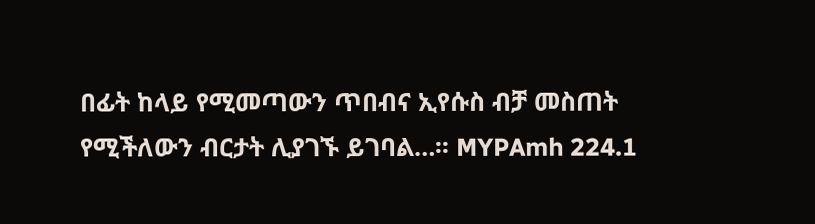በፊት ከላይ የሚመጣውን ጥበብና ኢየሱስ ብቻ መስጠት የሚችለውን ብርታት ሊያገኙ ይገባል…፡፡ MYPAmh 224.1